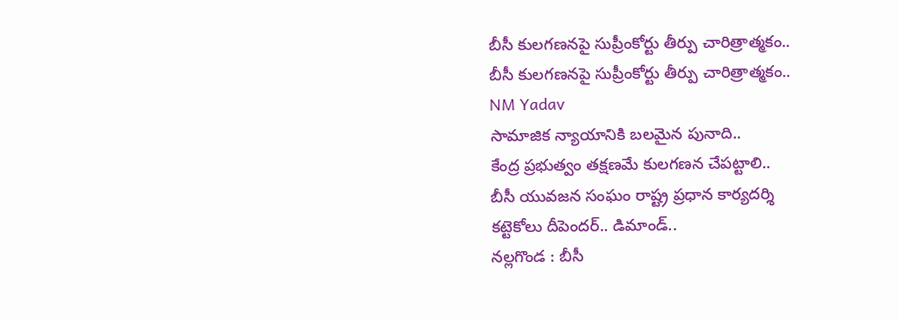బీసీ కులగణనపై సుప్రీంకోర్టు తీర్పు చారిత్రాత్మకం..
బీసీ కులగణనపై సుప్రీంకోర్టు తీర్పు చారిత్రాత్మకం..
NM Yadav
సామాజిక న్యాయానికి బలమైన పునాది..
కేంద్ర ప్రభుత్వం తక్షణమే కులగణన చేపట్టాలి..
బీసీ యువజన సంఘం రాష్ట్ర ప్రధాన కార్యదర్శి
కట్టెకోలు దీపెందర్.. డిమాండ్..
నల్లగొండ : బీసీ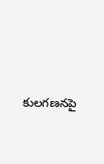కులగణనపై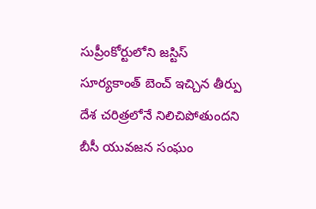సుప్రీంకోర్టులోని జస్టిస్ సూర్యకాంత్ బెంచ్ ఇచ్చిన తీర్పు దేశ చరిత్రలోనే నిలిచిపోతుందని బీసీ యువజన సంఘం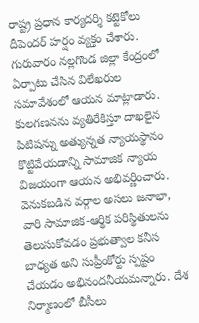రాష్ట్ర ప్రధాన కార్యదర్శి కట్టెకోలు దీపెందర్ హర్షం వ్యక్తం చేశారు. గురువారం నల్లగొండ జిల్లా కేంద్రంలో ఏర్పాటు చేసిన విలేఖరుల సమావేశంలో ఆయన మాట్లాడారు. కులగణనను వ్యతిరేకిస్తూ దాఖలైన పిటిషన్ను అత్యున్నత న్యాయస్థానం కొట్టివేయడాన్ని సామాజిక న్యాయ విజయంగా ఆయన అభివర్ణించారు. వెనుకబడిన వర్గాల అసలు జనాభా, వారి సామాజిక-ఆర్థిక పరిస్థితులను తెలుసుకోవడం ప్రభుత్వాల కనీస బాధ్యత అని సుప్రీంకోర్టు స్పష్టం చేయడం అభినందనీయమన్నారు. దేశ నిర్మాణంలో బీసీలు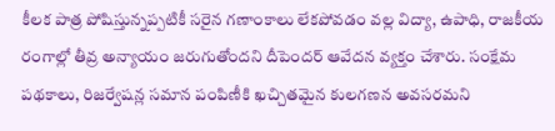కీలక పాత్ర పోషిస్తున్నప్పటికీ సరైన గణాంకాలు లేకపోవడం వల్ల విద్యా, ఉపాధి, రాజకీయ రంగాల్లో తీవ్ర అన్యాయం జరుగుతోందని దీపెందర్ ఆవేదన వ్యక్తం చేశారు. సంక్షేమ పథకాలు, రిజర్వేషన్ల సమాన పంపిణీకి ఖచ్చితమైన కులగణన అవసరమని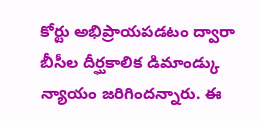కోర్టు అభిప్రాయపడటం ద్వారా బీసీల దీర్ఘకాలిక డిమాండ్కు న్యాయం జరిగిందన్నారు. ఈ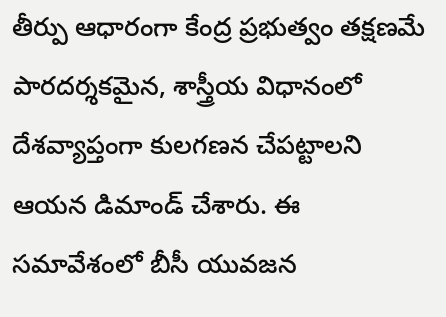తీర్పు ఆధారంగా కేంద్ర ప్రభుత్వం తక్షణమే పారదర్శకమైన, శాస్త్రీయ విధానంలో దేశవ్యాప్తంగా కులగణన చేపట్టాలని ఆయన డిమాండ్ చేశారు. ఈ సమావేశంలో బీసీ యువజన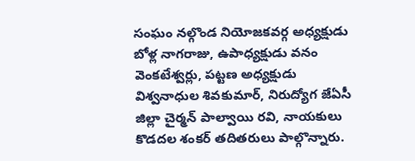సంఘం నల్గొండ నియోజకవర్గ అధ్యక్షుడు బోళ్ల నాగరాజు, ఉపాధ్యక్షుడు వనం వెంకటేశ్వర్లు, పట్టణ అధ్యక్షుడు విశ్వనాధుల శివకుమార్, నిరుద్యోగ జేఏసీ జిల్లా చైర్మన్ పాల్వాయి రవి, నాయకులు కొడదల శంకర్ తదితరులు పాల్గొన్నారు.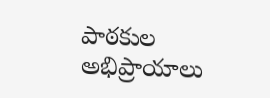పాఠకుల అభిప్రాయాలు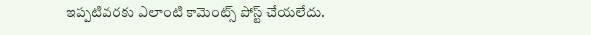ఇప్పటివరకు ఎలాంటి కామెంట్స్ పోస్ట్ చేయలేదు.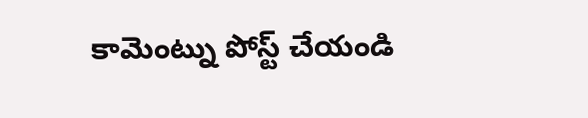కామెంట్ను పోస్ట్ చేయండి